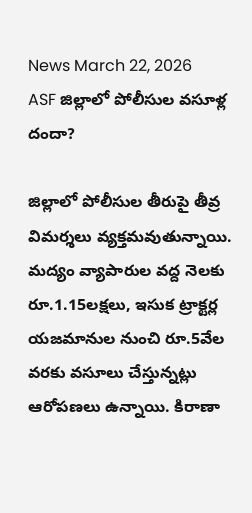News March 22, 2026
ASF జిల్లాలో పోలీసుల వసూళ్ల దందా?

జిల్లాలో పోలీసుల తీరుపై తీవ్ర విమర్శలు వ్యక్తమవుతున్నాయి. మద్యం వ్యాపారుల వద్ద నెలకు రూ.1.15లక్షలు, ఇసుక ట్రాక్టర్ల యజమానుల నుంచి రూ.5వేల వరకు వసూలు చేస్తున్నట్లు ఆరోపణలు ఉన్నాయి. కిరాణా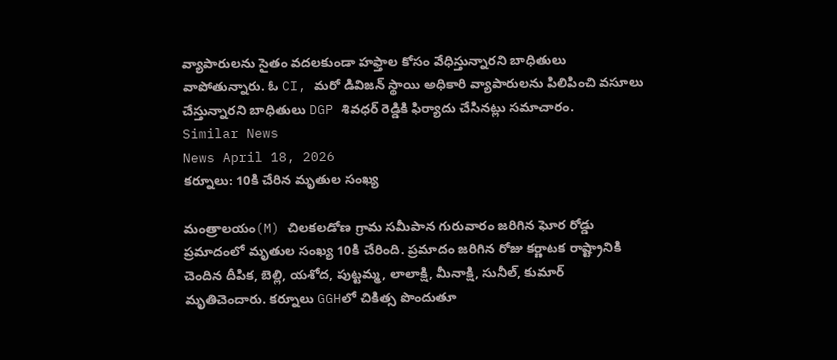వ్యాపారులను సైతం వదలకుండా హఫ్తాల కోసం వేధిస్తున్నారని బాధితులు వాపోతున్నారు. ఓ CI, మరో డివిజన్ స్థాయి అధికారి వ్యాపారులను పిలిపించి వసూలు చేస్తున్నారని బాధితులు DGP శివధర్ రెడ్డికి ఫిర్యాదు చేసినట్లు సమాచారం.
Similar News
News April 18, 2026
కర్నూలు: 10కి చేరిన మృతుల సంఖ్య

మంత్రాలయం(M) చిలకలడోణ గ్రామ సమీపాన గురువారం జరిగిన ఘోర రోడ్డు ప్రమాదంలో మృతుల సంఖ్య 10కి చేరింది. ప్రమాదం జరిగిన రోజు కర్ణాటక రాష్ట్రానికి చెందిన దీపిక, బెల్లి, యశోద, పుట్టమ్మ, లాలాక్షి, మీనాక్షి, సునీల్, కుమార్ మృతిచెందారు. కర్నూలు GGHలో చికిత్స పొందుతూ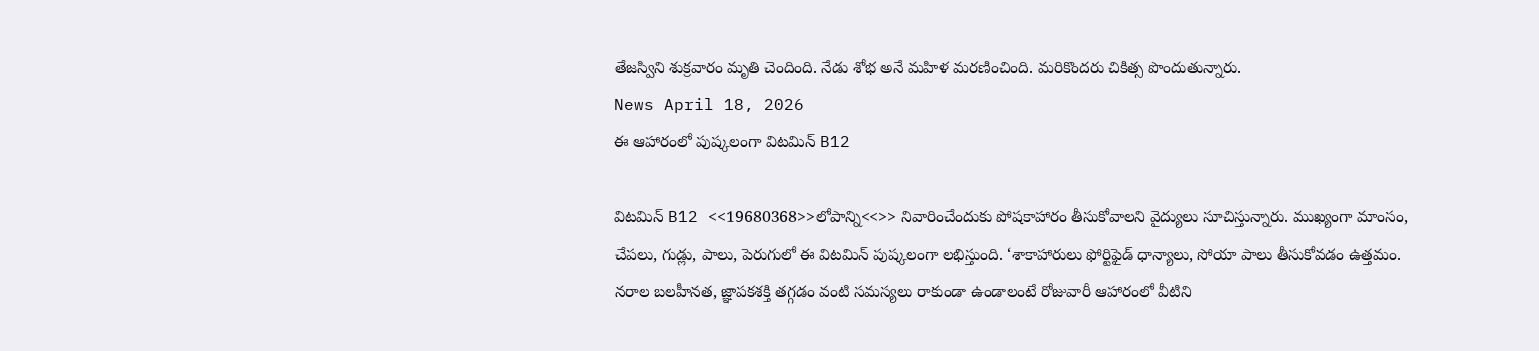తేజస్విని శుక్రవారం మృతి చెందింది. నేడు శోభ అనే మహిళ మరణించింది. మరికొందరు చికిత్స పొందుతున్నారు.
News April 18, 2026
ఈ ఆహారంలో పుష్కలంగా విటమిన్ B12

విటమిన్ B12 <<19680368>>లోపాన్ని<<>> నివారించేందుకు పోషకాహారం తీసుకోవాలని వైద్యులు సూచిస్తున్నారు. ముఖ్యంగా మాంసం, చేపలు, గుడ్లు, పాలు, పెరుగులో ఈ విటమిన్ పుష్కలంగా లభిస్తుంది. ‘శాకాహారులు ఫోర్టిఫైడ్ ధాన్యాలు, సోయా పాలు తీసుకోవడం ఉత్తమం. నరాల బలహీనత, జ్ఞాపకశక్తి తగ్గడం వంటి సమస్యలు రాకుండా ఉండాలంటే రోజువారీ ఆహారంలో వీటిని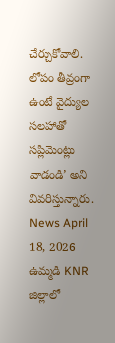చేర్చుకోవాలి. లోపం తీవ్రంగా ఉంటే వైద్యుల సలహాతో సప్లిమెంట్లు వాడండి’ అని వివరిస్తున్నారు.
News April 18, 2026
ఉమ్మడి KNR జిల్లాలో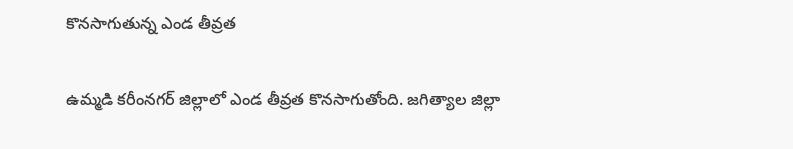కొనసాగుతున్న ఎండ తీవ్రత

ఉమ్మడి కరీంనగర్ జిల్లాలో ఎండ తీవ్రత కొనసాగుతోంది. జగిత్యాల జిల్లా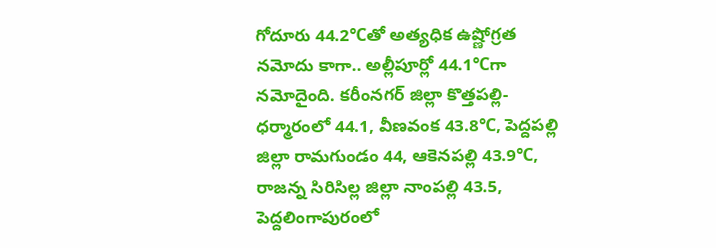గోదూరు 44.2℃తో అత్యధిక ఉష్ణోగ్రత నమోదు కాగా.. అల్లీపూర్లో 44.1℃గా నమోదైంది. కరీంనగర్ జిల్లా కొత్తపల్లి-ధర్మారంలో 44.1, వీణవంక 43.8℃, పెద్దపల్లి జిల్లా రామగుండం 44, ఆకెనపల్లి 43.9℃, రాజన్న సిరిసిల్ల జిల్లా నాంపల్లి 43.5, పెద్దలింగాపురంలో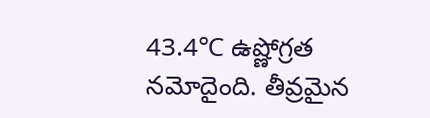43.4℃ ఉష్ణోగ్రత నమోదైంది. తీవ్రమైన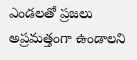ఎండలతో ప్రజలు అప్రమత్తంగా ఉండాలని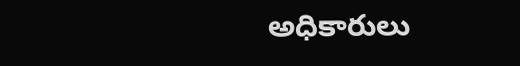అధికారులు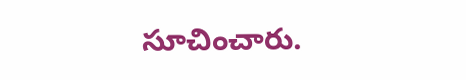సూచించారు.